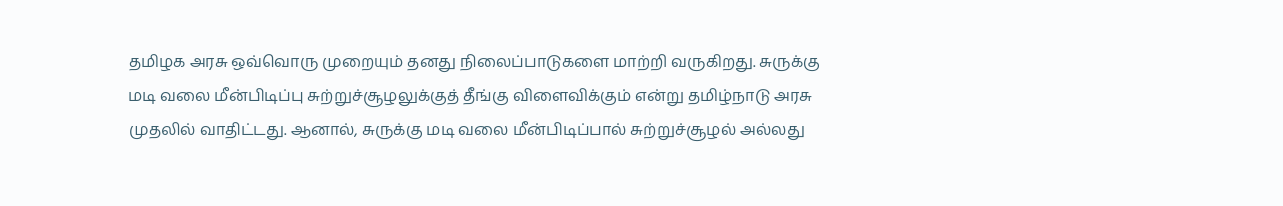தமிழக அரசு ஒவ்வொரு முறையும் தனது நிலைப்பாடுகளை மாற்றி வருகிறது. சுருக்கு மடி வலை மீன்பிடிப்பு சுற்றுச்சூழலுக்குத் தீங்கு விளைவிக்கும் என்று தமிழ்நாடு அரசு முதலில் வாதிட்டது. ஆனால், சுருக்கு மடி வலை மீன்பிடிப்பால் சுற்றுச்சூழல் அல்லது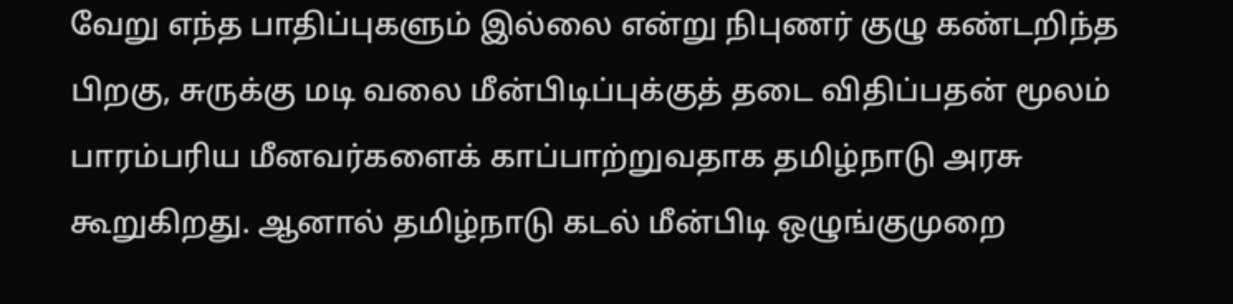வேறு எந்த பாதிப்புகளும் இல்லை என்று நிபுணர் குழு கண்டறிந்த பிறகு, சுருக்கு மடி வலை மீன்பிடிப்புக்குத் தடை விதிப்பதன் மூலம் பாரம்பரிய மீனவர்களைக் காப்பாற்றுவதாக தமிழ்நாடு அரசு கூறுகிறது. ஆனால் தமிழ்நாடு கடல் மீன்பிடி ஒழுங்குமுறை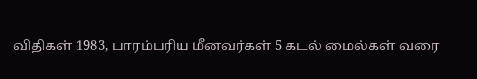விதிகள் 1983, பாரம்பரிய மீனவர்கள் 5 கடல் மைல்கள் வரை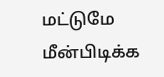மட்டுமே மீன்பிடிக்க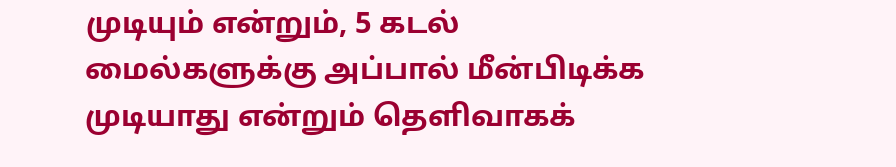முடியும் என்றும், 5 கடல் மைல்களுக்கு அப்பால் மீன்பிடிக்க முடியாது என்றும் தெளிவாகக்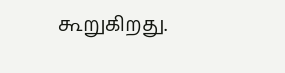கூறுகிறது.